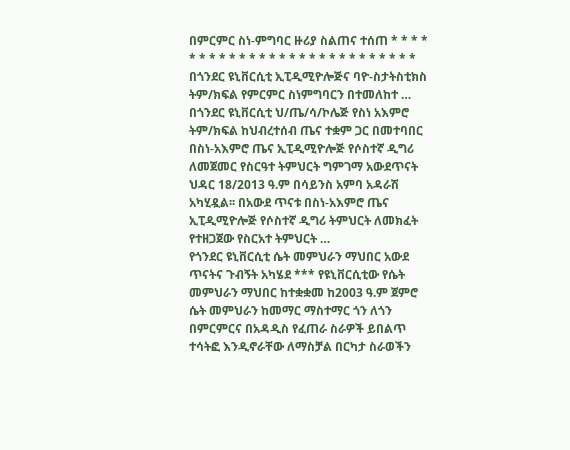በምርምር ስነ-ምግባር ዙሪያ ስልጠና ተሰጠ * * * * * * * * * * * * * * * * * * * * * * * * * * * በጎንደር ዩኒቨርሲቲ ኢፒዲሚዮሎጅና ባዮ-ስታትስቲክስ ትም/ክፍል የምርምር ስነምግባርን በተመለከተ …
በጎንደር ዩኒቨርሲቲ ህ/ጤ/ሳ/ኮሌጅ የስነ አእምሮ ትም/ክፍል ከህብረተሰብ ጤና ተቋም ጋር በመተባበር በስነ-አእምሮ ጤና ኢፒዲሚዮሎጅ የሶስተኛ ዲግሪ ለመጀመር የስርዓተ ትምህርት ግምገማ አውደጥናት ህዳር 18/2013 ዓ.ም በሳይንስ አምባ አዳራሽ አካሂዷል፡፡ በአውደ ጥናቱ በስነ-አእምሮ ጤና ኢፒዲሚዮሎጅ የሶስተኛ ዲግሪ ትምህርት ለመክፈት የተዘጋጀው የስርአተ ትምህርት …
የጎንደር ዩኒቨርሲቲ ሴት መምህራን ማህበር አውደ ጥናትና ጉብኝት አካሄደ *** የዩኒቨርሲቲው የሴት መምህራን ማህበር ከተቋቋመ ከ2003 ዓ.ም ጀምሮ ሴት መምህራን ከመማር ማስተማር ጎን ለጎን በምርምርና በአዳዲስ የፈጠራ ስራዎች ይበልጥ ተሳትፎ እንዲኖራቸው ለማስቻል በርካታ ስራወችን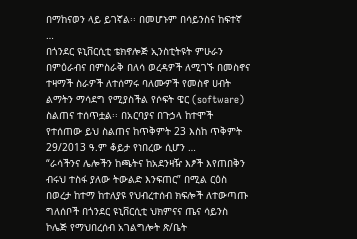በማከናወን ላይ ይገኛል፡፡ በመሆኑም በሳይንስና ከፍተኛ …
በጎንደር ዩኒቨርሲቲ ቴክኖሎጅ ኢንስቲትዩት ምሁራን በምዕራብና በምስራቅ በለሳ ወረዳዎች ለሚገኙ በመስኖና ተዛማች ስራዎች ለተሰማሩ ባለሙዎች የመስኖ ሀብት ልማትን ማሳደግ የሚያስችል የሶፍት ዌር (software) ስልጠና ተሰጥቷል፡፡ በአርባያና በጉኃላ ከተሞች የተሰጠው ይህ ስልጠና ከጥቅምት 23 እስከ ጥቅምት 29/2013 ዓ.ም ቆይታ የነበረው ሲሆን …
“ራሳችንና ሌሎችን ከጫትና ከአደንዛዥ እፆች እየጠበቅን ብሩህ ተስፋ ያለው ትውልድ እንፍጠር” በሚል ርዕስ በወረታ ከተማ ከተለያዩ የህብረተሰብ ክፍሎች ለተውጣጡ ግለሰቦች በጎንደር ዩኒቨርሲቲ ህክምናና ጤና ሳይንስ ኮሌጅ የማህበረሰብ አገልግሎት ጽ/ቤት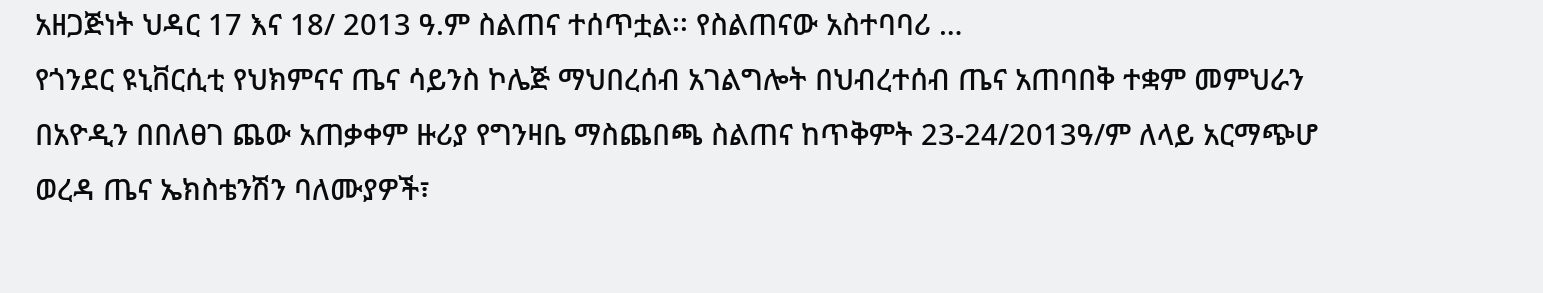አዘጋጅነት ህዳር 17 እና 18/ 2013 ዓ.ም ስልጠና ተሰጥቷል፡፡ የስልጠናው አስተባባሪ …
የጎንደር ዩኒቨርሲቲ የህክምናና ጤና ሳይንስ ኮሌጅ ማህበረሰብ አገልግሎት በህብረተሰብ ጤና አጠባበቅ ተቋም መምህራን በአዮዲን በበለፀገ ጨው አጠቃቀም ዙሪያ የግንዛቤ ማስጨበጫ ስልጠና ከጥቅምት 23-24/2013ዓ/ም ለላይ አርማጭሆ ወረዳ ጤና ኤክስቴንሽን ባለሙያዎች፣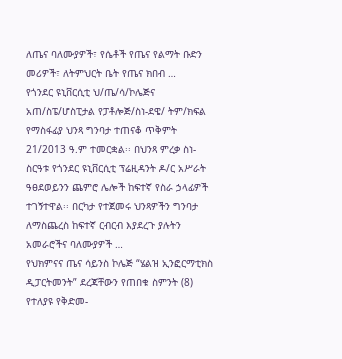ለጤና ባለሙያዎች፣ የሴቶች የጤና የልማት ቡድን መሪዎች፣ ለትምህርት ቤት የጤና ክበብ …
የጎንደር ዩኒቨርሲቲ ህ/ጤ/ሳ/ኮሌጅና አጠ/ስፔ/ሆስፒታል የፓቶሎጅ/ስነ-ደዌ/ ትም/ክፍል የማስፋፊያ ህንጻ ግንባታ ተጠናቆ ጥቅምት 21/2013 ዓ.ም ተመርቋል፡፡ በህንጻ ምረቃ ስነ-ስርዓቱ የጎንደር ዩኒቨርሲቲ ፕሬዚዳንት ዶ/ር አሥራት ዓፀደወይንን ጨምሮ ሌሎች ከፍተኛ የስራ ኃላፊዎች ተገኝተዋል፡፡ በርካታ የተጀመሩ ህንጻዎችን ግንባታ ለማስጨረስ ከፍተኛ ርብርብ እያደረጉ ያሉትን አመራሮችና ባለሙያዎች …
የህክምናና ጤና ሳይንስ ኮሌጅ “ሄልዝ ኢንፎርማቲክስ ዲፓርትመንት” ደረጃቸውን የጠበቁ ስምንት (8) የተለያዩ የቅድመ-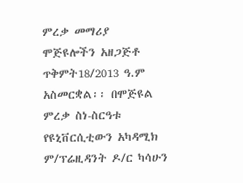ምረቃ መማሪያ ሞጅዩሎችን አዘጋጅቶ ጥቅምት18/2013 ዓ.ም አስመርቋል፡፡ በሞጅዩል ምረቃ ስነ-ስርዓቱ የዩኒቨርሲቲውን አካዳሚክ ም/ፕሬዚዳንት ዶ/ር ካሳሁን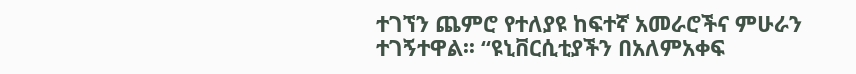ተገኘን ጨምሮ የተለያዩ ከፍተኛ አመራሮችና ምሁራን ተገኝተዋል፡፡ “ዩኒቨርሲቲያችን በአለምአቀፍ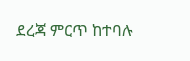ደረጃ ምርጥ ከተባሉ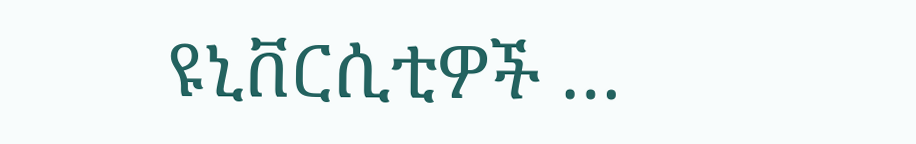ዩኒቨርሲቲዎች …